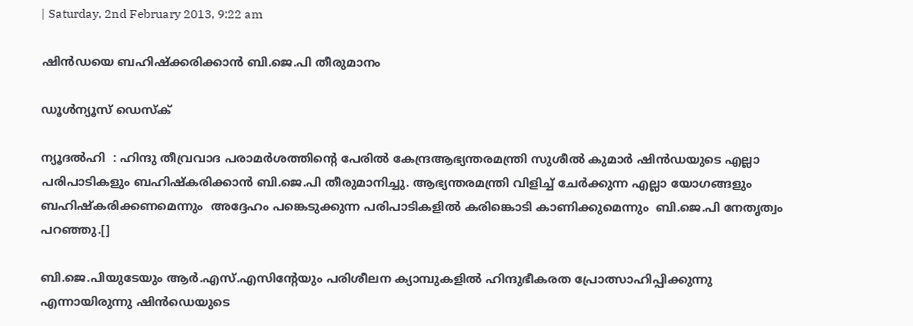| Saturday, 2nd February 2013, 9:22 am

ഷിന്‍ഡയെ ബഹിഷ്‌ക്കരിക്കാന്‍ ബി.ജെ.പി തീരുമാനം

ഡൂള്‍ന്യൂസ് ഡെസ്‌ക്

ന്യൂദല്‍ഹി  : ഹിന്ദു തീവ്രവാദ പരാമര്‍ശത്തിന്റെ പേരില്‍ കേന്ദ്രആഭ്യന്തരമന്ത്രി സുശീല്‍ കുമാര്‍ ഷിന്‍ഡയുടെ എല്ലാ പരിപാടികളും ബഹിഷ്‌കരിക്കാന്‍ ബി.ജെ.പി തീരുമാനിച്ചു. ആഭ്യന്തരമന്ത്രി വിളിച്ച് ചേര്‍ക്കുന്ന എല്ലാ യോഗങ്ങളും ബഹിഷ്‌കരിക്കണമെന്നും  അദ്ദേഹം പങ്കെടുക്കുന്ന പരിപാടികളില്‍ കരിങ്കൊടി കാണിക്കുമെന്നും  ബി.ജെ.പി നേതൃത്വം പറഞ്ഞു.[]

ബി.ജെ.പിയുടേയും ആര്‍.എസ്.എസിന്റേയും പരിശീലന ക്യാമ്പുകളില്‍ ഹിന്ദുഭീകരത പ്രോത്സാഹിപ്പിക്കുന്നു എന്നായിരുന്നു ഷിന്‍ഡെയുടെ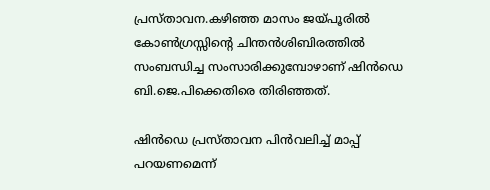പ്രസ്താവന.കഴിഞ്ഞ മാസം ജയ്പൂരില്‍ കോണ്‍ഗ്രസ്സിന്റെ ചിന്തന്‍ശിബിരത്തില്‍ സംബന്ധിച്ച സംസാരിക്കുമ്പോഴാണ് ഷിന്‍ഡെ ബി.ജെ.പിക്കെതിരെ തിരിഞ്ഞത്.

ഷിന്‍ഡെ പ്രസ്താവന പിന്‍വലിച്ച് മാപ്പ് പറയണമെന്ന്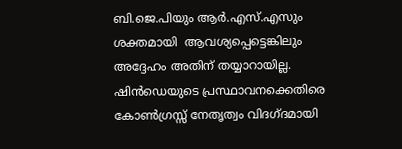ബി.ജെ.പിയും ആര്‍.എസ്.എസും ശക്തമായി  ആവശ്യപ്പെട്ടെങ്കിലും അദ്ദേഹം അതിന് തയ്യാറായില്ല. ഷിന്‍ഡെയുടെ പ്രസ്ഥാവനക്കെതിരെ കോണ്‍ഗ്രസ്സ് നേതൃത്വം വിദഗ്ദമായി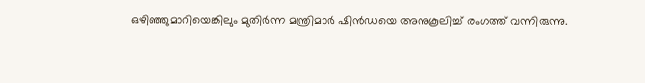ഒഴിഞ്ഞുമാറിയെങ്കിലും മുതിര്‍ന്ന മന്ത്രിമാര്‍ ഷിന്‍ഡയെ അനുകൂലിച്ച് രംഗത്ത് വന്നിരുന്നു.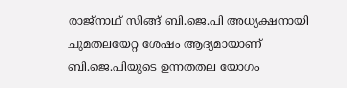രാജ്‌നാഥ് സിങ്ങ് ബി.ജെ.പി അധ്യക്ഷനായി ചുമതലയേറ്റ ശേഷം ആദ്യമായാണ് ബി.ജെ.പിയുടെ ഉന്നതതല യോഗം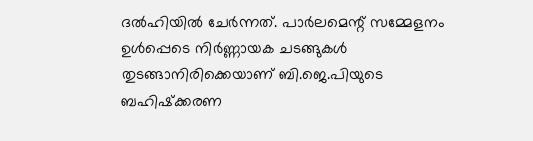ദല്‍ഹിയില്‍ ചേര്‍ന്നത്. പാര്‍ലമെന്റ് സമ്മേളനം ഉള്‍പ്പെടെ നിര്‍ണ്ണായക ചടങ്ങുകള്‍ തുടങ്ങാനിരിക്കെയാണ് ബി.ജെ.പിയുടെ ബഹിഷ്‌ക്കരണ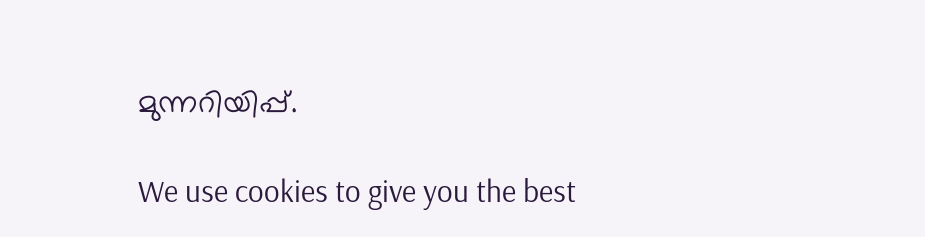മുന്നറിയിപ്പ്.

We use cookies to give you the best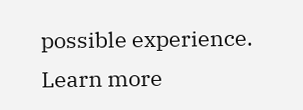possible experience. Learn more